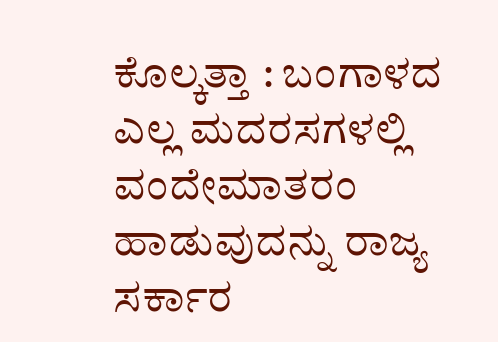ಕೊಲ್ಕತ್ತಾ : ಬಂಗಾಳದ ಎಲ್ಲ ಮದರಸಗಳಲ್ಲಿ ವಂದೇಮಾತರಂ ಹಾಡುವುದನ್ನು ರಾಜ್ಯ ಸರ್ಕಾರ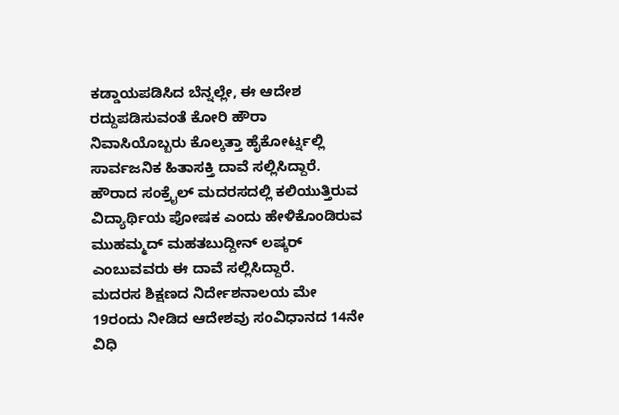ಕಡ್ಡಾಯಪಡಿಸಿದ ಬೆನ್ನಲ್ಲೇ, ಈ ಆದೇಶ ರದ್ದುಪಡಿಸುವಂತೆ ಕೋರಿ ಹೌರಾ ನಿವಾಸಿಯೊಬ್ಬರು ಕೊಲ್ಕತ್ತಾ ಹೈಕೋರ್ಟ್ನಲ್ಲಿ ಸಾರ್ವಜನಿಕ ಹಿತಾಸಕ್ತಿ ದಾವೆ ಸಲ್ಲಿಸಿದ್ದಾರೆ.
ಹೌರಾದ ಸಂಕ್ರೈಲ್ ಮದರಸದಲ್ಲಿ ಕಲಿಯುತ್ತಿರುವ ವಿದ್ಯಾರ್ಥಿಯ ಪೋಷಕ ಎಂದು ಹೇಳಿಕೊಂಡಿರುವ ಮುಹಮ್ಮದ್ ಮಹತಬುದ್ದೀನ್ ಲಷ್ಕರ್ ಎಂಬುವವರು ಈ ದಾವೆ ಸಲ್ಲಿಸಿದ್ದಾರೆ.
ಮದರಸ ಶಿಕ್ಷಣದ ನಿರ್ದೇಶನಾಲಯ ಮೇ 19ರಂದು ನೀಡಿದ ಆದೇಶವು ಸಂವಿಧಾನದ 14ನೇ ವಿಧಿ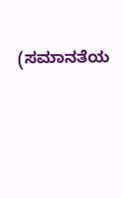(ಸಮಾನತೆಯ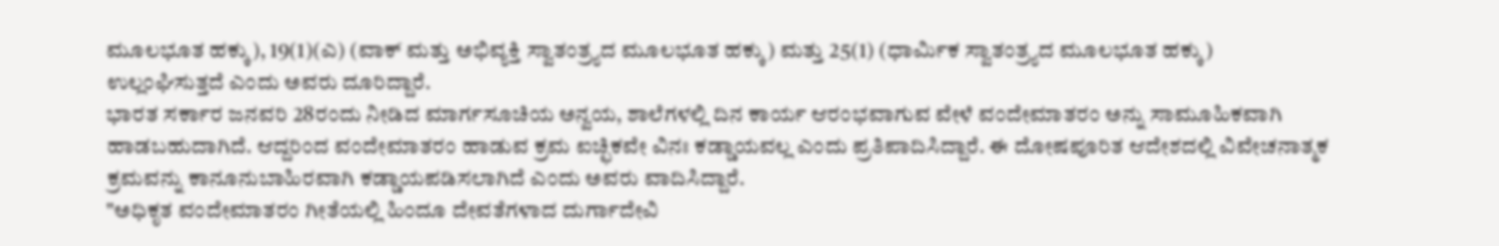ಮೂಲಭೂತ ಹಕ್ಕು), 19(1)(ಎ) (ವಾಕ್ ಮತ್ತು ಅಭಿವ್ಯಕ್ತಿ ಸ್ವಾತಂತ್ರ್ಯದ ಮೂಲಭೂತ ಹಕ್ಕು) ಮತ್ತು 25(1) (ಧಾರ್ಮಿಕ ಸ್ವಾತಂತ್ರ್ಯದ ಮೂಲಭೂತ ಹಕ್ಕು) ಉಲ್ಲಂಘಿಸುತ್ತದೆ ಎಂದು ಅವರು ದೂರಿದ್ದಾರೆ.
ಭಾರತ ಸರ್ಕಾರ ಜನವರಿ 28ರಂದು ನೀಡಿದ ಮಾರ್ಗಸೂಚಿಯ ಅನ್ವಯ, ಶಾಲೆಗಳಲ್ಲಿ ದಿನ ಕಾರ್ಯ ಆರಂಭವಾಗುವ ವೇಳೆ ವಂದೇಮಾತರಂ ಅನ್ನು ಸಾಮೂಹಿಕವಾಗಿ ಹಾಡಬಹುದಾಗಿದೆ. ಆದ್ದರಿಂದ ವಂದೇಮಾತರಂ ಹಾಡುವ ಕ್ರಮ ಐಚ್ಛಿಕವೇ ವಿನಃ ಕಡ್ಡಾಯವಲ್ಲ ಎಂದು ಪ್ರತಿಪಾದಿಸಿದ್ದಾರೆ. ಈ ದೋಷಪೂರಿತ ಆದೇಶದಲ್ಲಿ ವಿವೇಚನಾತ್ಮಕ ಕ್ರಮವನ್ನು ಕಾನೂನುಬಾಹಿರವಾಗಿ ಕಡ್ಡಾಯಪಡಿಸಲಾಗಿದೆ ಎಂದು ಅವರು ವಾದಿಸಿದ್ದಾರೆ.
"ಅಧಿಕೃತ ವಂದೇಮಾತರಂ ಗೀತೆಯಲ್ಲಿ ಹಿಂದೂ ದೇವತೆಗಳಾದ ದುರ್ಗಾದೇವಿ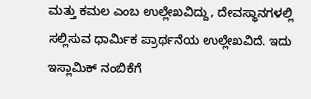ಮತ್ತು ಕಮಲ ಎಂಬ ಉಲ್ಲೇಖವಿದ್ದು, ದೇವಸ್ಥಾನಗಳಲ್ಲಿ ಸಲ್ಲಿಸುವ ಧಾರ್ಮಿಕ ಪ್ರಾರ್ಥನೆಯ ಉಲ್ಲೇಖವಿದೆ. ಇದು ಇಸ್ಲಾಮಿಕ್ ನಂಬಿಕೆಗೆ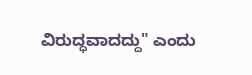ವಿರುದ್ಧವಾದದ್ದು" ಎಂದು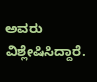ಅವರು ವಿಶ್ಲೇಷಿಸಿದ್ದಾರೆ.